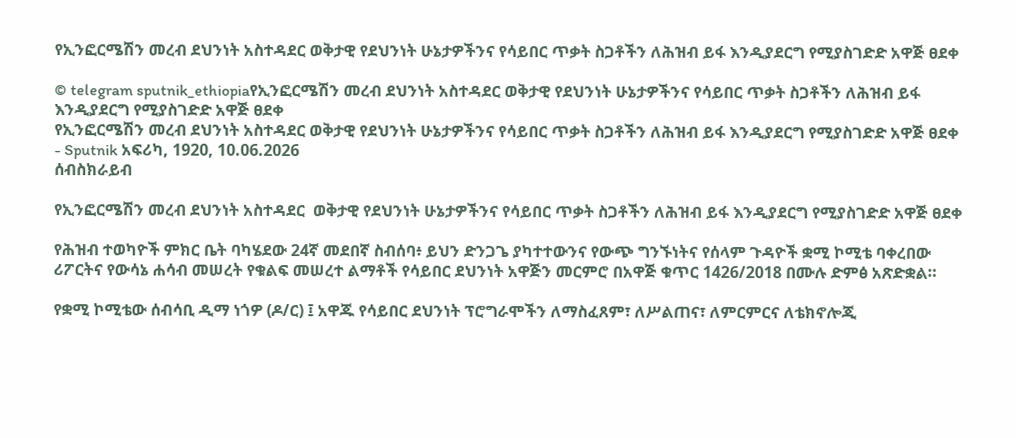የኢንፎርሜሽን መረብ ደህንነት አስተዳደር ወቅታዊ የደህንነት ሁኔታዎችንና የሳይበር ጥቃት ስጋቶችን ለሕዝብ ይፋ እንዲያደርግ የሚያስገድድ አዋጅ ፀደቀ

© telegram sputnik_ethiopiaየኢንፎርሜሽን መረብ ደህንነት አስተዳደር ወቅታዊ የደህንነት ሁኔታዎችንና የሳይበር ጥቃት ስጋቶችን ለሕዝብ ይፋ እንዲያደርግ የሚያስገድድ አዋጅ ፀደቀ
የኢንፎርሜሽን መረብ ደህንነት አስተዳደር ወቅታዊ የደህንነት ሁኔታዎችንና የሳይበር ጥቃት ስጋቶችን ለሕዝብ ይፋ እንዲያደርግ የሚያስገድድ አዋጅ ፀደቀ - Sputnik አፍሪካ, 1920, 10.06.2026
ሰብስክራይብ

የኢንፎርሜሽን መረብ ደህንነት አስተዳደር  ወቅታዊ የደህንነት ሁኔታዎችንና የሳይበር ጥቃት ስጋቶችን ለሕዝብ ይፋ እንዲያደርግ የሚያስገድድ አዋጅ ፀደቀ

የሕዝብ ተወካዮች ምክር ቤት ባካሄደው 24ኛ መደበኛ ስብሰባ፥ ይህን ድንጋጌ ያካተተውንና የውጭ ግንኙነትና የሰላም ጉዳዮች ቋሚ ኮሚቴ ባቀረበው ሪፖርትና የውሳኔ ሐሳብ መሠረት የቁልፍ መሠረተ ልማቶች የሳይበር ደህንነት አዋጅን መርምሮ በአዋጅ ቁጥር 1426/2018 በሙሉ ድምፅ አጽድቋል።

የቋሚ ኮሚቴው ሰብሳቢ ዲማ ነጎዎ (ዶ/ር) ፤ አዋጁ የሳይበር ደህንነት ፕሮግራሞችን ለማስፈጸም፣ ለሥልጠና፣ ለምርምርና ለቴክኖሎጂ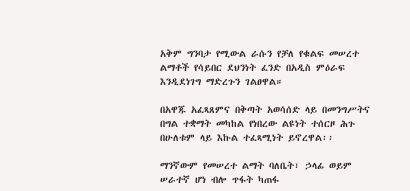አቅም ግንባታ የሚውል ራሱን የቻለ የቁልፍ መሠረተ ልማቶች የሳይበር ደህንነት ፈንድ በአዲስ ምዕራፍ እንዲደነገግ ማድረጉን ገልፀዋል።

በአዋጁ አፈጻጸምና በቅጣት አወሳሰድ ላይ በመንግሥትና በግል ተቋማት መካከል የነበረው ልዩነት ተሰርዞ ሕጉ በሁለቱም ላይ እኩል ተፈጻሚነት ይኖረዋል፡፡

ማንኛውም የመሠረተ ልማት ባለቤት፣ ኃላፊ ወይም ሠራተኛ ሆነ ብሎ ጥፋት ካጠፋ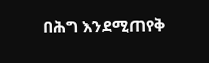በሕግ እንደሚጠየቅ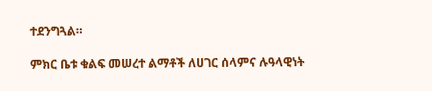ተደንግጓል።

ምክር ቤቱ ቁልፍ መሠረተ ልማቶች ለሀገር ሰላምና ሉዓላዊነት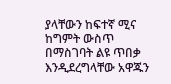ያላቸውን ከፍተኛ ሚና ከግምት ውስጥ በማስገባት ልዩ ጥበቃ እንዲደረግላቸው አዋጁን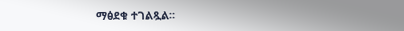ማፅደቁ ተገልጿል።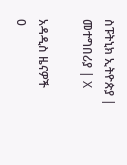ስፑትኒክ ኢትዮጵያ | መተግበሪያ | X

አዳዲስ ዜናዎች
0